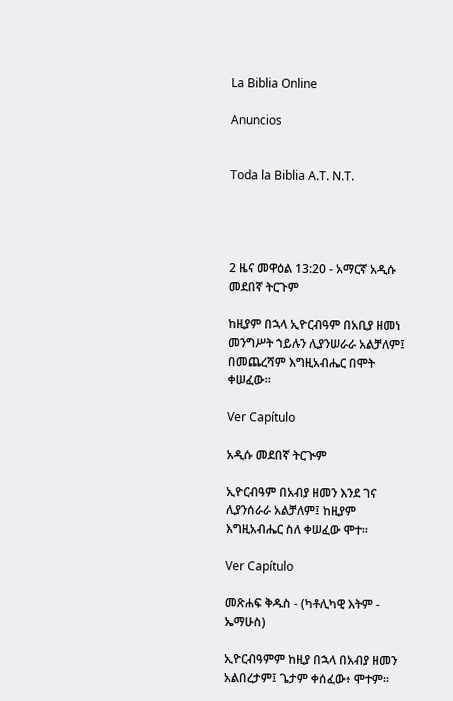La Biblia Online

Anuncios


Toda la Biblia A.T. N.T.




2 ዜና መዋዕል 13:20 - አማርኛ አዲሱ መደበኛ ትርጉም

ከዚያም በኋላ ኢዮርብዓም በአቢያ ዘመነ መንግሥት ኀይሉን ሊያንሠራራ አልቻለም፤ በመጨረሻም እግዚአብሔር በሞት ቀሠፈው።

Ver Capítulo

አዲሱ መደበኛ ትርጒም

ኢዮርብዓም በአብያ ዘመን እንደ ገና ሊያንሰራራ አልቻለም፤ ከዚያም እግዚአብሔር ስለ ቀሠፈው ሞተ።

Ver Capítulo

መጽሐፍ ቅዱስ - (ካቶሊካዊ እትም - ኤማሁስ)

ኢዮርብዓምም ከዚያ በኋላ በአብያ ዘመን አልበረታም፤ ጌታም ቀሰፈው፥ ሞተም።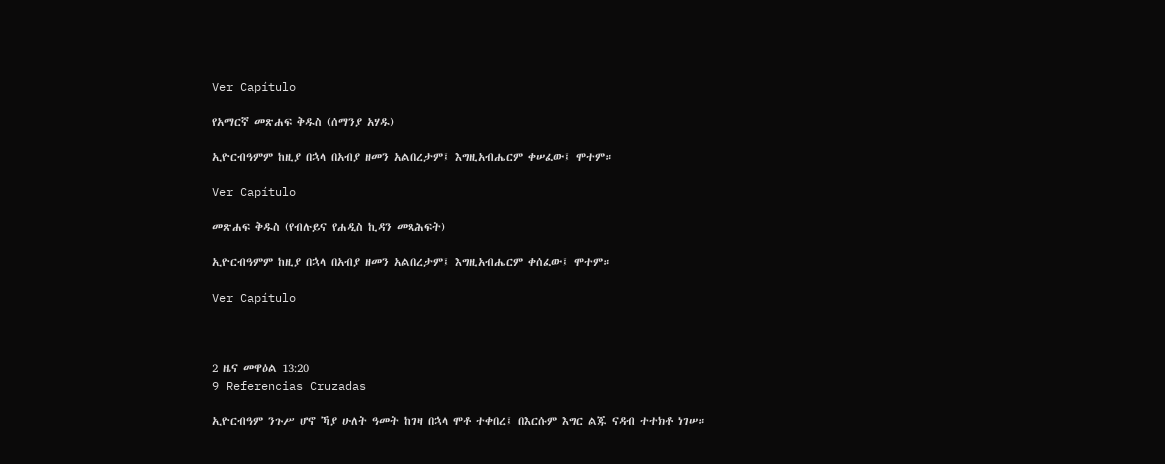Ver Capítulo

የአማርኛ መጽሐፍ ቅዱስ (ሰማንያ አሃዱ)

ኢዮርብዓምም ከዚያ በኋላ በአብያ ዘመን አልበረታም፤ እግዚአብሔርም ቀሠፈው፤ ሞተም።

Ver Capítulo

መጽሐፍ ቅዱስ (የብሉይና የሐዲስ ኪዳን መጻሕፍት)

ኢዮርብዓምም ከዚያ በኋላ በአብያ ዘመን አልበረታም፤ እግዚአብሔርም ቀሰፈው፤ ሞተም።

Ver Capítulo



2 ዜና መዋዕል 13:20
9 Referencias Cruzadas

ኢዮርብዓም ንጉሥ ሆኖ ኻያ ሁለት ዓመት ከገዛ በኋላ ሞቶ ተቀበረ፤ በእርሱም እግር ልጁ ናዳብ ተተክቶ ነገሠ።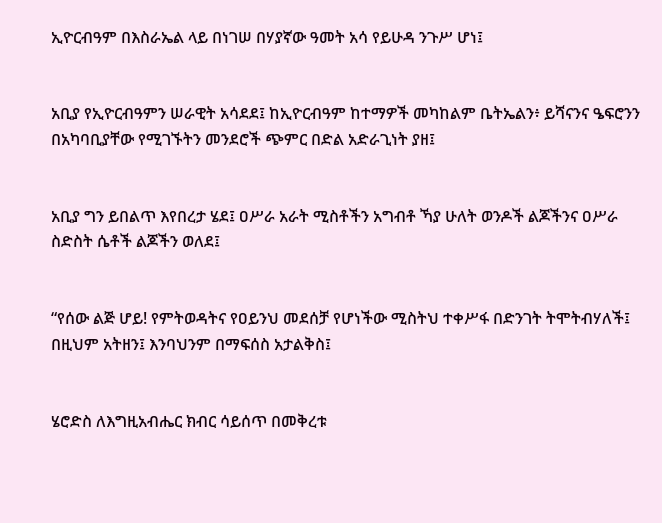ኢዮርብዓም በእስራኤል ላይ በነገሠ በሃያኛው ዓመት አሳ የይሁዳ ንጉሥ ሆነ፤


አቢያ የኢዮርብዓምን ሠራዊት አሳደደ፤ ከኢዮርብዓም ከተማዎች መካከልም ቤትኤልን፥ ይሻናንና ዔፍሮንን በአካባቢያቸው የሚገኙትን መንደሮች ጭምር በድል አድራጊነት ያዘ፤


አቢያ ግን ይበልጥ እየበረታ ሄደ፤ ዐሥራ አራት ሚስቶችን አግብቶ ኻያ ሁለት ወንዶች ልጆችንና ዐሥራ ስድስት ሴቶች ልጆችን ወለደ፤


“የሰው ልጅ ሆይ! የምትወዳትና የዐይንህ መደሰቻ የሆነችው ሚስትህ ተቀሥፋ በድንገት ትሞትብሃለች፤ በዚህም አትዘን፤ እንባህንም በማፍሰስ አታልቅስ፤


ሄሮድስ ለእግዚአብሔር ክብር ሳይሰጥ በመቅረቱ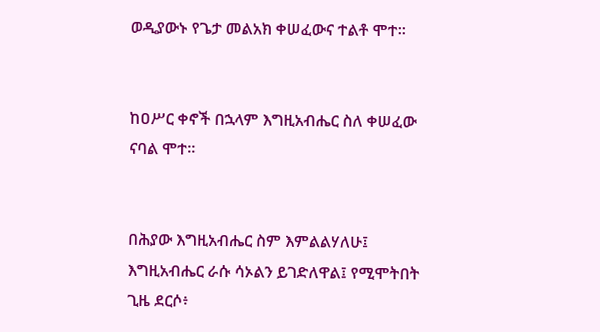ወዲያውኑ የጌታ መልአክ ቀሠፈውና ተልቶ ሞተ።


ከዐሥር ቀኖች በኋላም እግዚአብሔር ስለ ቀሠፈው ናባል ሞተ።


በሕያው እግዚአብሔር ስም እምልልሃለሁ፤ እግዚአብሔር ራሱ ሳኦልን ይገድለዋል፤ የሚሞትበት ጊዜ ደርሶ፥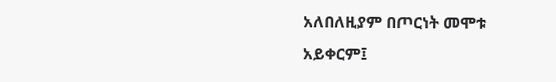አለበለዚያም በጦርነት መሞቱ አይቀርም፤